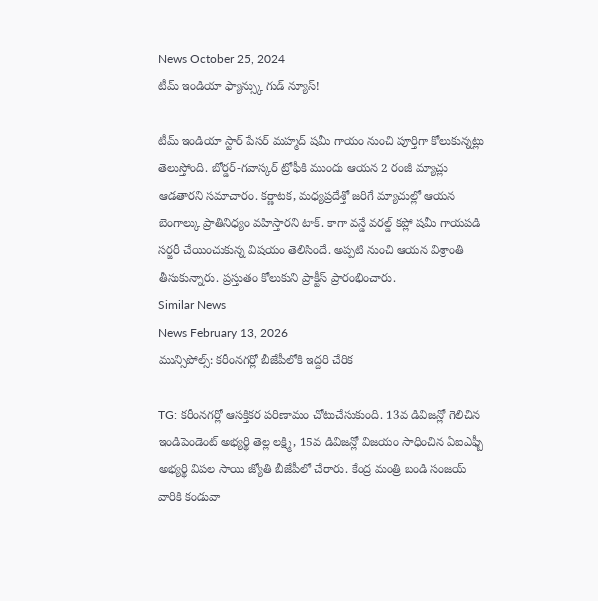News October 25, 2024
టీమ్ ఇండియా ఫ్యాన్స్కు గుడ్ న్యూస్!

టీమ్ ఇండియా స్టార్ పేసర్ మహ్మద్ షమీ గాయం నుంచి పూర్తిగా కోలుకున్నట్లు తెలుస్తోంది. బోర్డర్-గవాస్కర్ ట్రోఫీకి ముందు ఆయన 2 రంజీ మ్యాచ్లు ఆడతారని సమాచారం. కర్ణాటక, మధ్యప్రదేశ్తో జరిగే మ్యాచుల్లో ఆయన బెంగాల్కు ప్రాతినిధ్యం వహిస్తారని టాక్. కాగా వన్డే వరల్డ్ కప్లో షమీ గాయపడి సర్జరీ చేయించుకున్న విషయం తెలిసిందే. అప్పటి నుంచి ఆయన విశ్రాంతి తీసుకున్నారు. ప్రస్తుతం కోలుకుని ప్రాక్టీస్ ప్రారంభించారు.
Similar News
News February 13, 2026
మున్సిపోల్స్: కరీంనగర్లో బీజేపీలోకి ఇద్దరి చేరిక

TG: కరీంనగర్లో ఆసక్తికర పరిణామం చోటుచేసుకుంది. 13వ డివిజన్లో గెలిచిన ఇండిపెండెంట్ అభ్యర్థి తెల్ల లక్ష్మి, 15వ డివిజన్లో విజయం సాధించిన ఏఐఎఫ్బీ అభ్యర్థి విపల సాయి జ్యోతి బీజేపీలో చేరారు. కేంద్ర మంత్రి బండి సంజయ్ వారికి కండువా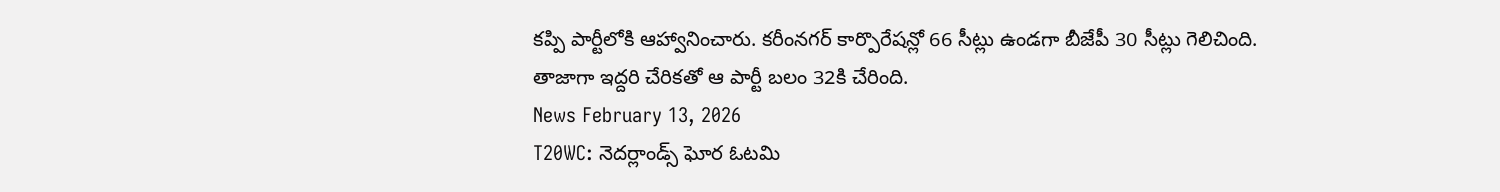కప్పి పార్టీలోకి ఆహ్వానించారు. కరీంనగర్ కార్పొరేషన్లో 66 సీట్లు ఉండగా బీజేపీ 30 సీట్లు గెలిచింది. తాజాగా ఇద్దరి చేరికతో ఆ పార్టీ బలం 32కి చేరింది.
News February 13, 2026
T20WC: నెదర్లాండ్స్ ఘోర ఓటమి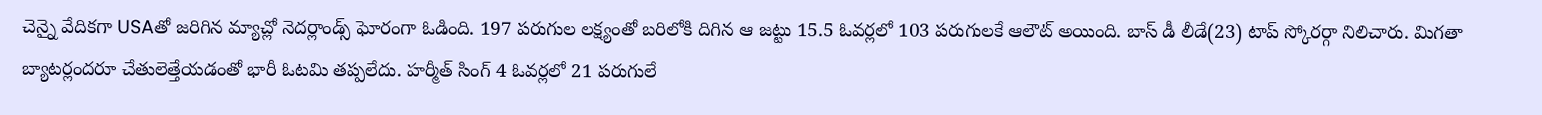చెన్నై వేదికగా USAతో జరిగిన మ్యాచ్లో నెదర్లాండ్స్ ఘోరంగా ఓడింది. 197 పరుగుల లక్ష్యంతో బరిలోకి దిగిన ఆ జట్టు 15.5 ఓవర్లలో 103 పరుగులకే ఆలౌట్ అయింది. బాస్ డీ లీడే(23) టాప్ స్కోరర్గా నిలిచారు. మిగతా బ్యాటర్లందరూ చేతులెత్తేయడంతో భారీ ఓటమి తప్పలేదు. హర్మీత్ సింగ్ 4 ఓవర్లలో 21 పరుగులే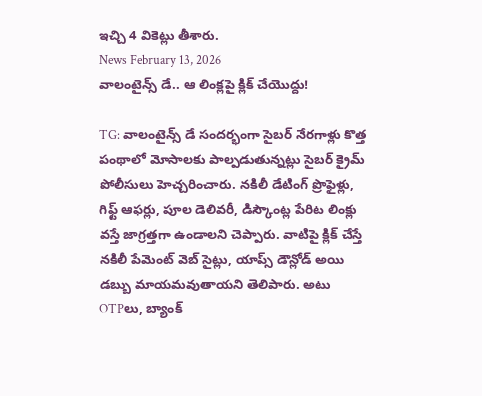ఇచ్చి 4 వికెట్లు తీశారు.
News February 13, 2026
వాలంటైన్స్ డే.. ఆ లింక్లపై క్లిక్ చేయొద్దు!

TG: వాలంటైన్స్ డే సందర్భంగా సైబర్ నేరగాళ్లు కొత్త పంథాలో మోసాలకు పాల్పడుతున్నట్లు సైబర్ క్రైమ్ పోలీసులు హెచ్చరించారు. నకిలీ డేటింగ్ ప్రొఫైళ్లు, గిఫ్ట్ ఆఫర్లు, పూల డెలివరీ, డిస్కౌంట్ల పేరిట లింక్లు వస్తే జాగ్రత్తగా ఉండాలని చెప్పారు. వాటిపై క్లిక్ చేస్తే నకిలీ పేమెంట్ వెబ్ సైట్లు, యాప్స్ డౌన్లోడ్ అయి డబ్బు మాయమవుతాయని తెలిపారు. అటు OTPలు, బ్యాంక్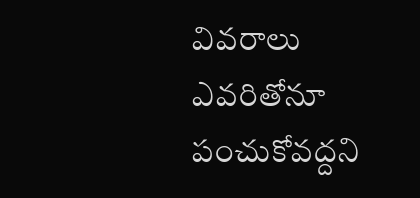వివరాలు ఎవరితోనూ పంచుకోవద్దని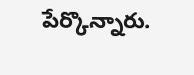పేర్కొన్నారు.